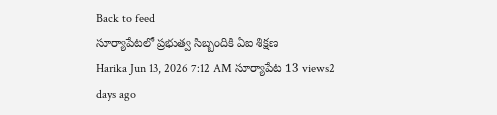Back to feed
సూర్యాపేటలో ప్రభుత్వ సిబ్బందికి ఏఐ శిక్షణ
Harika Jun 13, 2026 7:12 AM సూర్యాపేట 13 views2 days ago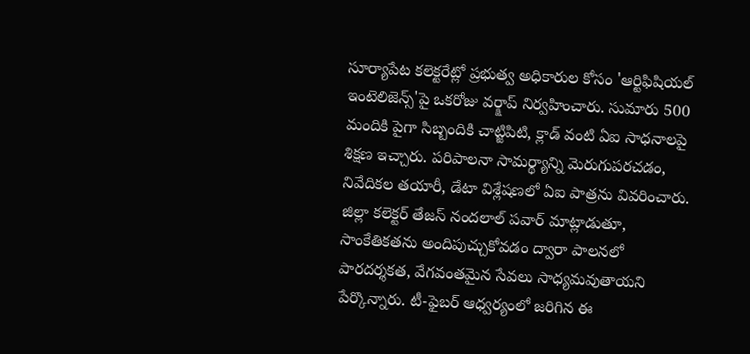సూర్యాపేట కలెక్టరేట్లో ప్రభుత్వ అధికారుల కోసం 'ఆర్టిఫిషియల్ ఇంటెలిజెన్స్'పై ఒకరోజు వర్క్షాప్ నిర్వహించారు. సుమారు 500 మందికి పైగా సిబ్బందికి చాట్జిపిటి, క్లాడ్ వంటి ఏఐ సాధనాలపై శిక్షణ ఇచ్చారు. పరిపాలనా సామర్థ్యాన్ని మెరుగుపరచడం, నివేదికల తయారీ, డేటా విశ్లేషణలో ఏఐ పాత్రను వివరించారు.
జిల్లా కలెక్టర్ తేజస్ నందలాల్ పవార్ మాట్లాడుతూ, సాంకేతికతను అందిపుచ్చుకోవడం ద్వారా పాలనలో పారదర్శకత, వేగవంతమైన సేవలు సాధ్యమవుతాయని పేర్కొన్నారు. టీ-ఫైబర్ ఆధ్వర్యంలో జరిగిన ఈ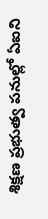శిక్షణ ప్రభుత్వ పనుల్లో ఏఐని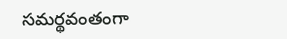సమర్థవంతంగా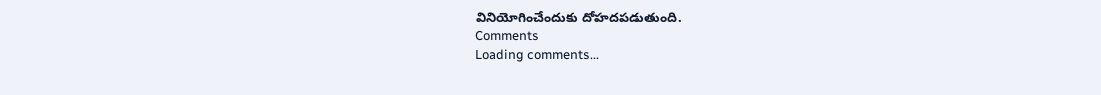వినియోగించేందుకు దోహదపడుతుంది.
Comments
Loading comments...